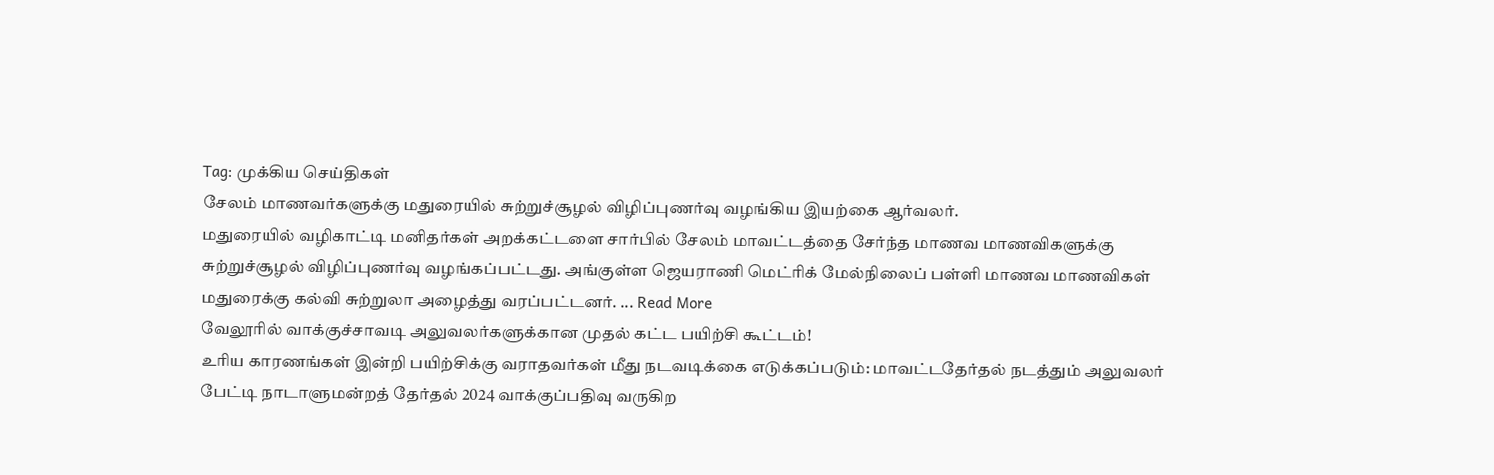Tag: முக்கிய செய்திகள்
சேலம் மாணவர்களுக்கு மதுரையில் சுற்றுச்சூழல் விழிப்புணர்வு வழங்கிய இயற்கை ஆர்வலர்.
மதுரையில் வழிகாட்டி மனிதர்கள் அறக்கட்டளை சார்பில் சேலம் மாவட்டத்தை சேர்ந்த மாணவ மாணவிகளுக்கு சுற்றுச்சூழல் விழிப்புணர்வு வழங்கப்பட்டது. அங்குள்ள ஜெயராணி மெட்ரிக் மேல்நிலைப் பள்ளி மாணவ மாணவிகள் மதுரைக்கு கல்வி சுற்றுலா அழைத்து வரப்பட்டனர். ... Read More
வேலூரில் வாக்குச்சாவடி அலுவலர்களுக்கான முதல் கட்ட பயிற்சி கூட்டம்!
உரிய காரணங்கள் இன்றி பயிற்சிக்கு வராதவர்கள் மீது நடவடிக்கை எடுக்கப்படும்: மாவட்டதேர்தல் நடத்தும் அலுவலர் பேட்டி நாடாளுமன்றத் தேர்தல் 2024 வாக்குப்பதிவு வருகிற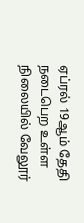ஏப்ரல் 19ஆம் தேதி நடைபெற உள்ள நிலையில் வேலூர்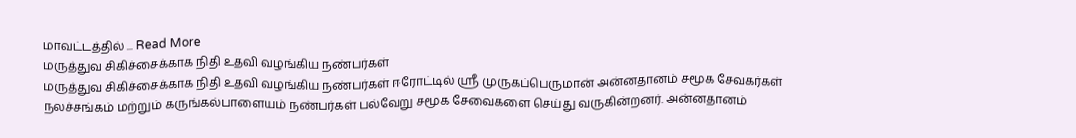மாவட்டத்தில் ... Read More
மருத்துவ சிகிச்சைக்காக நிதி உதவி வழங்கிய நண்பர்கள்
மருத்துவ சிகிச்சைக்காக நிதி உதவி வழங்கிய நண்பர்கள் ஈரோட்டில் ஸ்ரீ முருகப்பெருமான் அன்னதானம் சமூக சேவகர்கள் நலச்சங்கம் மற்றும் கருங்கல்பாளையம் நண்பர்கள் பல்வேறு சமூக சேவைகளை செய்து வருகின்றனர். அன்னதானம்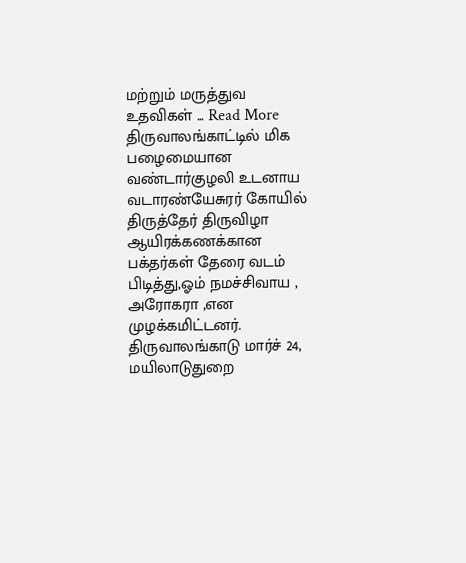மற்றும் மருத்துவ உதவிகள் ... Read More
திருவாலங்காட்டில் மிக பழைமையான வண்டார்குழலி உடனாய வடாரண்யேசுரர் கோயில் திருத்தேர் திருவிழா ஆயிரக்கணக்கான பக்தர்கள் தேரை வடம் பிடித்து,ஓம் நமச்சிவாய , அரோகரா ,என முழக்கமிட்டனர்.
திருவாலங்காடு மார்ச் 24, மயிலாடுதுறை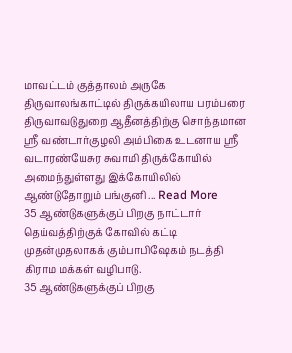மாவட்டம் குத்தாலம் அருகே திருவாலங்காட்டில் திருக்கயிலாய பரம்பரை திருவாவடுதுறை ஆதீனத்திற்கு சொந்தமான ஸ்ரீ வண்டார்குழலி அம்பிகை உடனாய ஸ்ரீ வடாரண்யேசுர சுவாமி திருக்கோயில் அமைந்துள்ளது இக்கோயிலில் ஆண்டுதோறும் பங்குனி ... Read More
35 ஆண்டுகளுக்குப் பிறகு நாட்டார் தெய்வத்திற்குக் கோவில் கட்டி முதன்முதலாகக் கும்பாபிஷேகம் நடத்தி கிராம மக்கள் வழிபாடு.
35 ஆண்டுகளுக்குப் பிறகு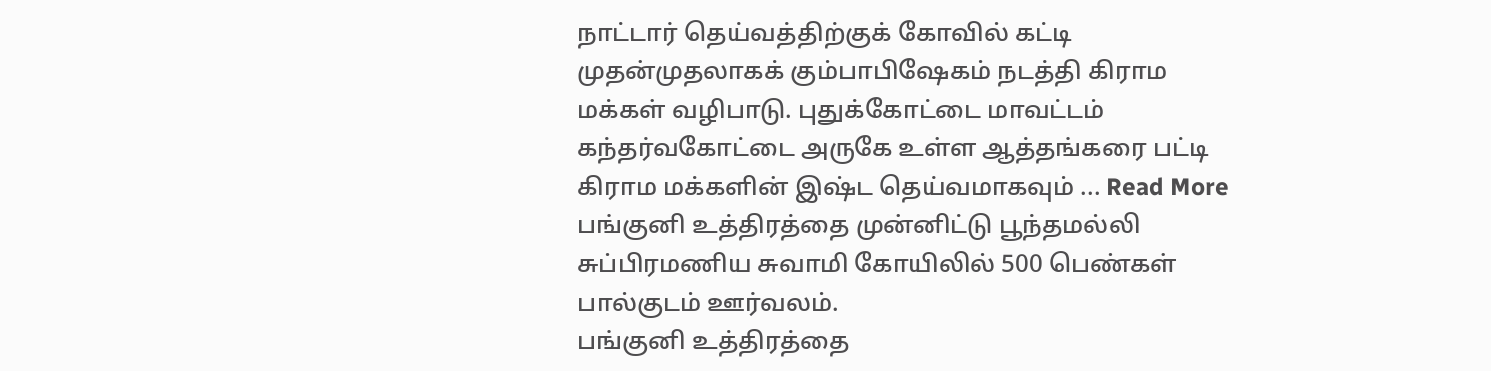நாட்டார் தெய்வத்திற்குக் கோவில் கட்டி முதன்முதலாகக் கும்பாபிஷேகம் நடத்தி கிராம மக்கள் வழிபாடு. புதுக்கோட்டை மாவட்டம் கந்தர்வகோட்டை அருகே உள்ள ஆத்தங்கரை பட்டி கிராம மக்களின் இஷ்ட தெய்வமாகவும் ... Read More
பங்குனி உத்திரத்தை முன்னிட்டு பூந்தமல்லி சுப்பிரமணிய சுவாமி கோயிலில் 500 பெண்கள் பால்குடம் ஊர்வலம்.
பங்குனி உத்திரத்தை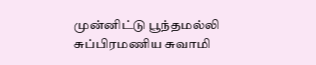முன்னிட்டு பூந்தமல்லி சுப்பிரமணிய சுவாமி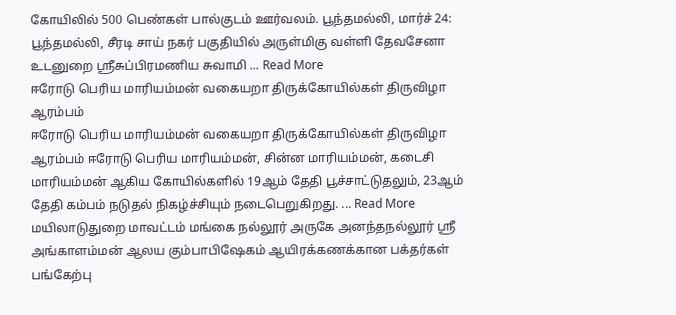கோயிலில் 500 பெண்கள் பால்குடம் ஊர்வலம். பூந்தமல்லி, மார்ச் 24: பூந்தமல்லி, சீரடி சாய் நகர் பகுதியில் அருள்மிகு வள்ளி தேவசேனா உடனுறை ஸ்ரீசுப்பிரமணிய சுவாமி ... Read More
ஈரோடு பெரிய மாரியம்மன் வகையறா திருக்கோயில்கள் திருவிழா ஆரம்பம்
ஈரோடு பெரிய மாரியம்மன் வகையறா திருக்கோயில்கள் திருவிழா ஆரம்பம் ஈரோடு பெரிய மாரியம்மன், சின்ன மாரியம்மன், கடைசி மாரியம்மன் ஆகிய கோயில்களில் 19ஆம் தேதி பூச்சாட்டுதலும், 23ஆம் தேதி கம்பம் நடுதல் நிகழ்ச்சியும் நடைபெறுகிறது. ... Read More
மயிலாடுதுறை மாவட்டம் மங்கை நல்லூர் அருகே அனந்தநல்லூர் ஸ்ரீ அங்காளம்மன் ஆலய கும்பாபிஷேகம் ஆயிரக்கணக்கான பக்தர்கள் பங்கேற்பு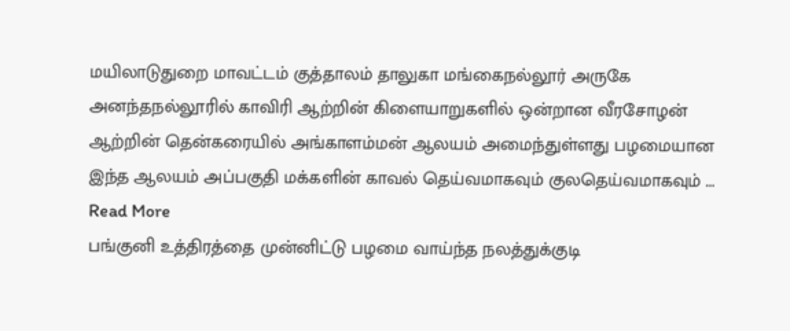மயிலாடுதுறை மாவட்டம் குத்தாலம் தாலுகா மங்கைநல்லூர் அருகே அனந்தநல்லூரில் காவிரி ஆற்றின் கிளையாறுகளில் ஒன்றான வீரசோழன் ஆற்றின் தென்கரையில் அங்காளம்மன் ஆலயம் அமைந்துள்ளது பழமையான இந்த ஆலயம் அப்பகுதி மக்களின் காவல் தெய்வமாகவும் குலதெய்வமாகவும் ... Read More
பங்குனி உத்திரத்தை முன்னிட்டு பழமை வாய்ந்த நலத்துக்குடி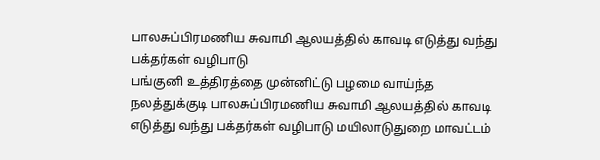பாலசுப்பிரமணிய சுவாமி ஆலயத்தில் காவடி எடுத்து வந்து பக்தர்கள் வழிபாடு
பங்குனி உத்திரத்தை முன்னிட்டு பழமை வாய்ந்த நலத்துக்குடி பாலசுப்பிரமணிய சுவாமி ஆலயத்தில் காவடி எடுத்து வந்து பக்தர்கள் வழிபாடு மயிலாடுதுறை மாவட்டம்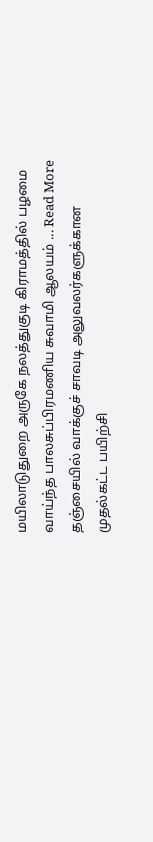மயிலாடுதுறை அருகே நலத்துகுடி கிராமத்தில் பழமை வாய்ந்த பாலசுப்பிரமணிய சுவாமி ஆலயம் ... Read More
தஞ்சையில் வாக்குச் சாவடி அலுவலர்களுக்கான முதல்கட்ட பயிற்சி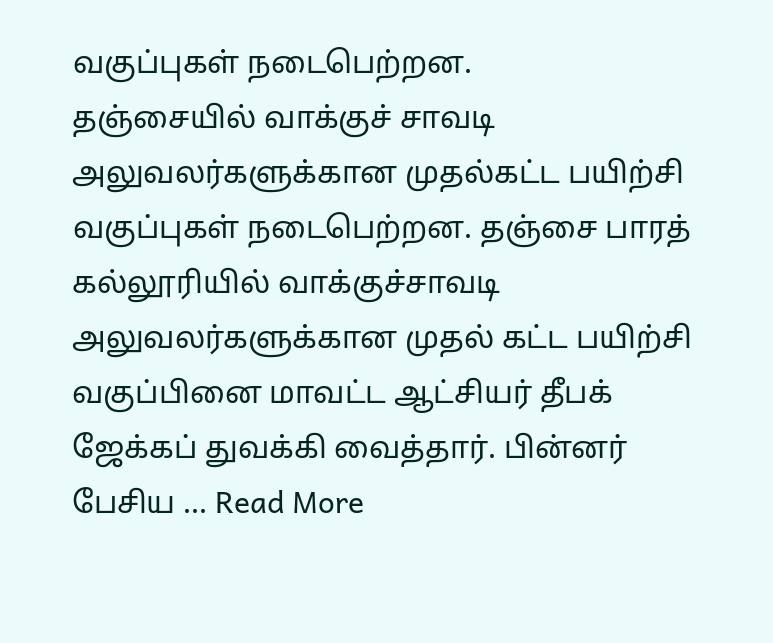வகுப்புகள் நடைபெற்றன.
தஞ்சையில் வாக்குச் சாவடி அலுவலர்களுக்கான முதல்கட்ட பயிற்சி வகுப்புகள் நடைபெற்றன. தஞ்சை பாரத் கல்லூரியில் வாக்குச்சாவடி அலுவலர்களுக்கான முதல் கட்ட பயிற்சி வகுப்பினை மாவட்ட ஆட்சியர் தீபக் ஜேக்கப் துவக்கி வைத்தார். பின்னர் பேசிய ... Read More